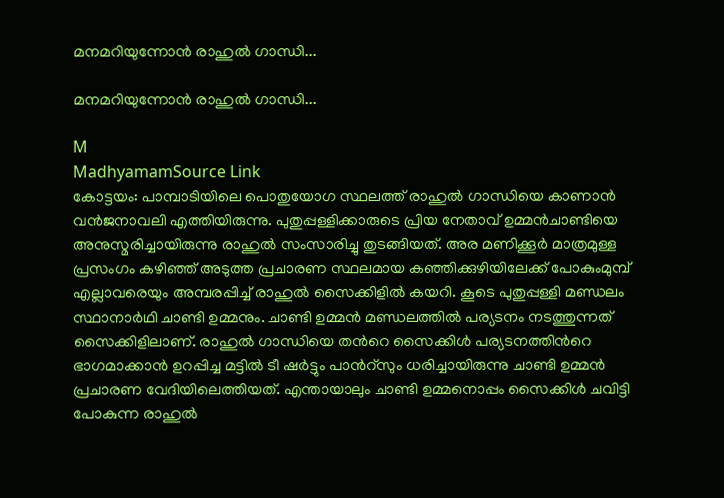മനമറിയുന്നോൻ രാഹുൽ ഗാന്ധി...

മനമറിയുന്നോൻ രാഹുൽ ഗാന്ധി...

M
MadhyamamSource Link
കോട്ടയം: പാമ്പാടിയിലെ പൊതുയോഗ സ്ഥലത്ത് രാഹുൽ ഗാന്ധിയെ കാണാൻ വൻജനാവലി എത്തിയിരുന്നു. പുതുപ്പള്ളിക്കാരുടെ പ്രിയ നേതാവ് ഉമ്മൻചാണ്ടിയെ അനുസ്മരിച്ചായിരുന്നു രാഹുൽ സംസാരിച്ചു തുടങ്ങിയത്. അര മണിക്കൂർ മാത്രമുള്ള പ്രസംഗം കഴിഞ്ഞ് അടുത്ത പ്രചാരണ സ്ഥലമായ കഞ്ഞിക്കുഴിയിലേക്ക് പോകുംമുമ്പ് എല്ലാവരെയും അമ്പരപ്പിച്ച് രാഹുൽ സൈക്കിളിൽ കയറി. കൂടെ പുതുപ്പള്ളി മണ്ഡലം സ്ഥാനാർഥി ചാണ്ടി ഉമ്മനും. ചാണ്ടി ഉമ്മൻ മണ്ഡലത്തിൽ പര്യടനം നടത്തുന്നത് സൈക്കിളിലാണ്. രാഹുൽ ഗാന്ധിയെ തന്‍റെ സൈക്കിൾ പര്യടനത്തിന്‍റെ ഭാഗമാക്കാൻ ഉറപ്പിച്ച മട്ടിൽ ടീ ഷർട്ടും പാന്‍റ്സും ധരിച്ചായിരുന്നു ചാണ്ടി ഉമ്മൻ പ്രചാരണ വേദിയിലെത്തിയത്. എന്തായാലും ചാണ്ടി ഉമ്മനൊപ്പം സൈക്കിൾ ചവിട്ടി പോകുന്ന രാഹുൽ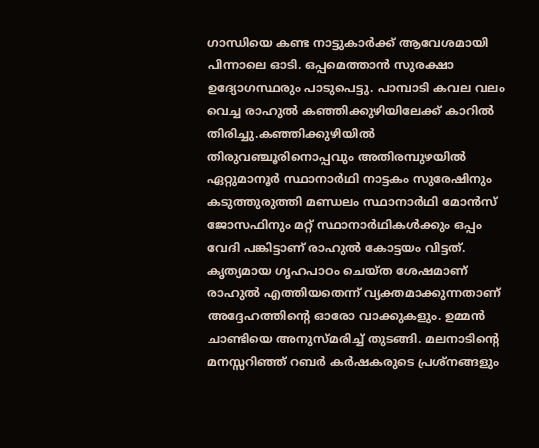ഗാന്ധിയെ കണ്ട നാട്ടുകാർക്ക് ആവേശമായി പിന്നാലെ ഓടി. ഒപ്പമെത്താൻ സുരക്ഷാ ഉദ്യോഗസ്ഥരും പാടുപെട്ടു. പാമ്പാടി കവല വലം വെച്ച രാഹുൽ കഞ്ഞിക്കുഴിയിലേക്ക് കാറിൽ തിരിച്ചു.കഞ്ഞിക്കുഴിയിൽ തിരുവഞ്ചൂരിനൊപ്പവും അതിരമ്പുഴയിൽ ഏറ്റുമാനൂർ സ്ഥാനാർഥി നാട്ടകം സുരേഷിനും കടുത്തുരുത്തി മണ്ഡലം സ്ഥാനാർഥി മോൻസ് ജോസഫിനും മറ്റ് സ്ഥാനാർഥികൾക്കും ഒപ്പം വേദി പങ്കിട്ടാണ് രാഹുൽ കോട്ടയം വിട്ടത്. കൃത്യമായ ഗൃഹപാഠം ചെയ്ത ശേഷമാണ് രാഹുൽ എത്തിയതെന്ന് വ്യക്തമാക്കുന്നതാണ് അദ്ദേഹത്തിന്‍റെ ഓരോ വാക്കുകളും. ഉമ്മൻ ചാണ്ടിയെ അനുസ്മരിച്ച് തുടങ്ങി. മലനാടിന്‍റെ മനസ്സറിഞ്ഞ് റബർ കർഷകരുടെ പ്രശ്നങ്ങളും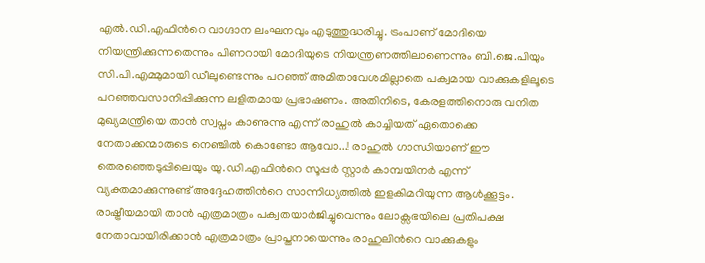എൽ.ഡി.എഫിന്‍റെ വാഗ്ദാന ലംഘനവും എടുത്തുദ്ധരിച്ചു. ട്രംപാണ് മോദിയെ നിയന്ത്രിക്കുന്നതെന്നും പിണറായി മോദിയുടെ നിയന്ത്രണത്തിലാണെന്നും ബി.ജെ.പിയും സി.പി.എമ്മുമായി ഡീലുണ്ടെന്നും പറഞ്ഞ് അമിതാവേശമില്ലാതെ പക്വമായ വാക്കുകളിലൂടെ പറഞ്ഞവസാനിപ്പിക്കുന്ന ലളിതമായ പ്രഭാഷണം. അതിനിടെ, കേരളത്തിനൊരു വനിത മുഖ്യമന്ത്രിയെ താൻ സ്വപ്നം കാണുന്നു എന്ന് രാഹുൽ കാച്ചിയത് ഏതൊക്കെ നേതാക്കന്മാരുടെ നെഞ്ചിൽ കൊണ്ടോ ആവോ...! രാഹുൽ ഗാന്ധിയാണ് ഈ തെരഞ്ഞെടുപ്പിലെയും യു.ഡി.എഫിന്‍റെ സൂപ്പർ സ്റ്റാർ കാമ്പയിനർ എന്ന് വ്യക്തമാക്കുന്നുണ്ട് അദ്ദേഹത്തിന്‍റെ സാന്നിധ്യത്തിൽ ഇളകിമറിയുന്ന ആൾക്കൂട്ടം. രാഷ്ട്രീയമായി താൻ എത്രമാത്രം പക്വതയാർജിച്ചുവെന്നും ലോക്സഭയിലെ പ്രതിപക്ഷ നേതാവായിരിക്കാൻ എത്രമാത്രം പ്രാപ്തനായെന്നും രാഹുലിന്‍റെ വാക്കുകളും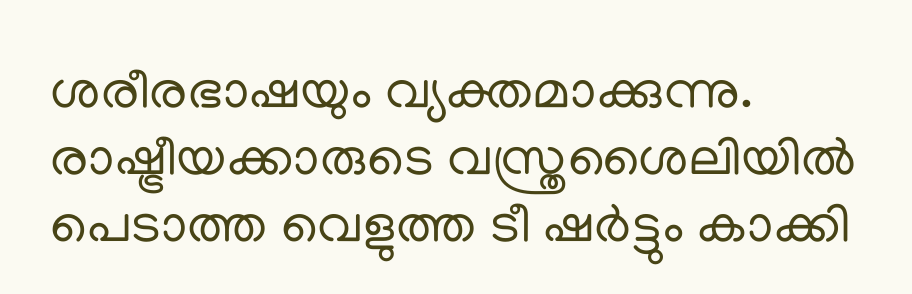ശരീരഭാഷയും വ്യക്തമാക്കുന്നു. രാഷ്ട്രീയക്കാരുടെ വസ്ത്രശൈലിയിൽ പെടാത്ത വെളുത്ത ടീ ഷർട്ടും കാക്കി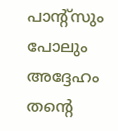പാന്‍റ്സും പോലും അദ്ദേഹം തന്‍റെ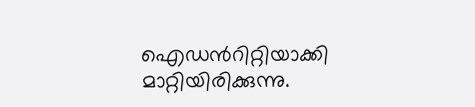ഐഡന്‍റിറ്റിയാക്കി മാറ്റിയിരിക്കുന്നു.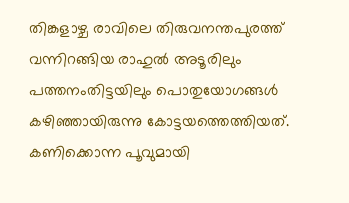തിങ്കളാഴ്ച രാവിലെ തിരുവനന്തപുരത്ത് വന്നിറങ്ങിയ രാഹുൽ അടൂരിലും പത്തനംതിട്ടയിലും പൊതുയോഗങ്ങൾ കഴിഞ്ഞായിരുന്നു കോട്ടയത്തെത്തിയത്. കണിക്കൊന്ന പൂവുമായി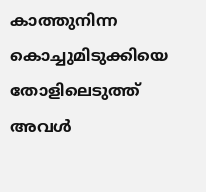കാത്തുനിന്ന കൊച്ചുമിടുക്കിയെ തോളിലെടുത്ത് അവൾ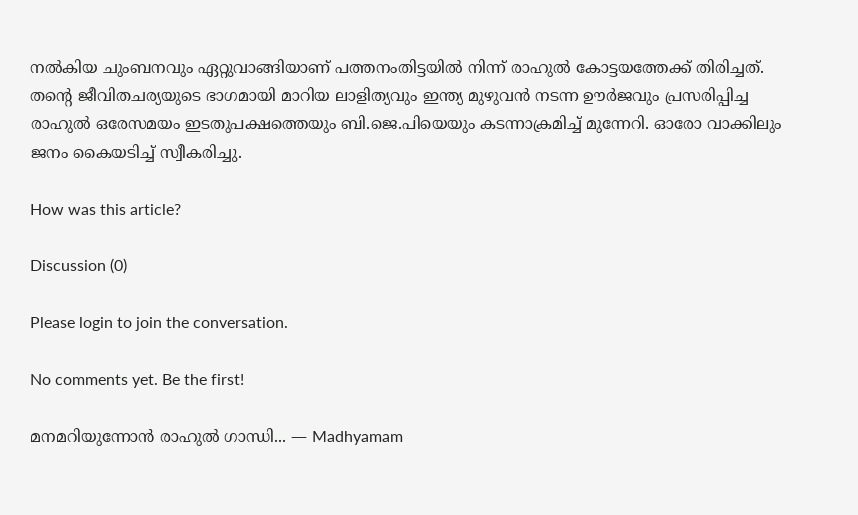നൽകിയ ചുംബനവും ഏറ്റുവാങ്ങിയാണ് പത്തനംതിട്ടയിൽ നിന്ന് രാഹുൽ കോട്ടയത്തേക്ക് തിരിച്ചത്. തന്‍റെ ജീവിതചര്യയുടെ ഭാഗമായി മാറിയ ലാളിത്യവും ഇന്ത്യ മുഴുവൻ നടന്ന ഊർജവും പ്രസരിപ്പിച്ച രാഹുൽ ഒരേസമയം ഇടതുപക്ഷത്തെയും ബി.ജെ.പിയെയും കടന്നാക്രമിച്ച് മുന്നേറി. ഓരോ വാക്കിലും ജനം കൈയടിച്ച് സ്വീകരിച്ചു.

How was this article?

Discussion (0)

Please login to join the conversation.

No comments yet. Be the first!

മനമറിയുന്നോൻ രാഹുൽ ഗാന്ധി... — Madhyamam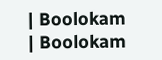| Boolokam | Boolokam